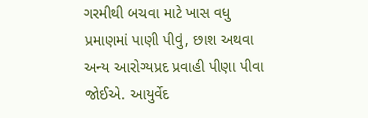ગરમીથી બચવા માટે ખાસ વધુ પ્રમાણમાં પાણી પીવું, છાશ અથવા અન્ય આરોગ્યપ્રદ પ્રવાહી પીણા પીવા જોઈએ. આયુર્વેદ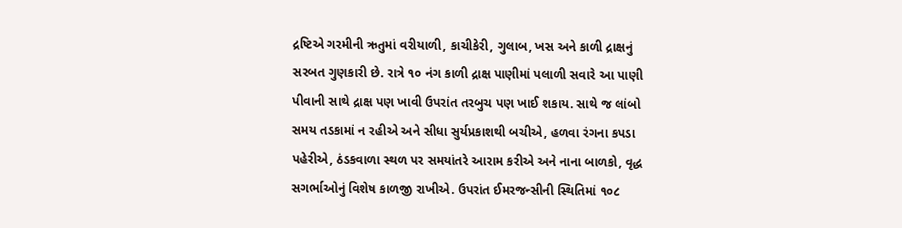દ્રષ્ટિએ ગરમીની ઋતુમાં વરીયાળી, કાચીકેરી, ગુલાબ, ખસ અને કાળી દ્રાક્ષનું સરબત ગુણકારી છે. રાત્રે ૧૦ નંગ કાળી દ્રાક્ષ પાણીમાં પલાળી સવારે આ પાણી પીવાની સાથે દ્રાક્ષ પણ ખાવી ઉપરાંત તરબુચ પણ ખાઈ શકાય. સાથે જ લાંબો સમય તડકામાં ન રહીએ અને સીધા સુર્યપ્રકાશથી બચીએ, હળવા રંગના કપડા પહેરીએ, ઠંડકવાળા સ્થળ પર સમયાંતરે આરામ કરીએ અને નાના બાળકો, વૃદ્ધ સગર્ભાઓનું વિશેષ કાળજી રાખીએ. ઉપરાંત ઈમરજન્સીની સ્થિતિમાં ૧૦૮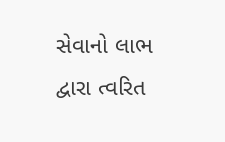સેવાનો લાભ દ્વારા ત્વરિત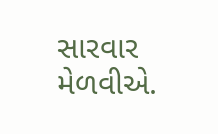સારવાર મેળવીએ.